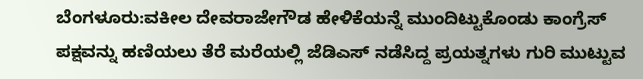ಬೆಂಗಳೂರು:ವಕೀಲ ದೇವರಾಜೇಗೌಡ ಹೇಳಿಕೆಯನ್ನೆ ಮುಂದಿಟ್ಟುಕೊಂಡು ಕಾಂಗ್ರೆಸ್ ಪಕ್ಷವನ್ನು ಹಣಿಯಲು ತೆರೆ ಮರೆಯಲ್ಲಿ ಜೆಡಿಎಸ್ ನಡೆಸಿದ್ದ ಪ್ರಯತ್ನಗಳು ಗುರಿ ಮುಟ್ಟುವ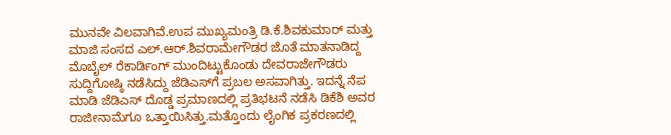ಮುನವೇ ವಿಲವಾಗಿವೆ.ಉಪ ಮುಖ್ಯಮಂತ್ರಿ ಡಿ.ಕೆ.ಶಿವಕುಮಾರ್ ಮತ್ತು ಮಾಜಿ ಸಂಸದ ಎಲ್.ಆರ್.ಶಿವರಾಮೇಗೌಡರ ಜೊತೆ ಮಾತನಾಡಿದ್ದ ಮೊಬೈಲ್ ರೆಕಾರ್ಡಿಂಗ್ ಮುಂದಿಟ್ಟುಕೊಂಡು ದೇವರಾಜೇಗೌಡರು ಸುದ್ದಿಗೋಷ್ಠಿ ನಡೆಸಿದ್ದು ಜೆಡಿಎಸ್‌ಗೆ ಪ್ರಬಲ ಅಸವಾಗಿತ್ತು. ಇದನ್ನೆ ನೆಪ ಮಾಡಿ ಜೆಡಿಎಸ್ ದೊಡ್ಡ ಪ್ರಮಾಣದಲ್ಲಿ ಪ್ರತಿಭಟನೆ ನಡೆಸಿ ಡಿಕೆಶಿ ಅವರ ರಾಜೀನಾಮೆಗೂ ಒತ್ತಾಯಿಸಿತ್ತು.ಮತ್ತೊಂದು ಲೈಂಗಿಕ ಪ್ರಕರಣದಲ್ಲಿ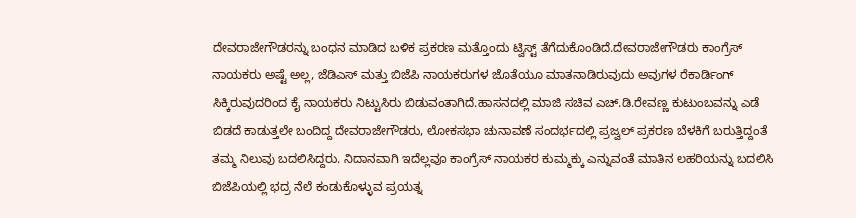ದೇವರಾಜೇಗೌಡರನ್ನು ಬಂಧನ ಮಾಡಿದ ಬಳಿಕ ಪ್ರಕರಣ ಮತ್ತೊಂದು ಟ್ವಿಸ್ಟ್ ತೆಗೆದುಕೊಂಡಿದೆ.ದೇವರಾಜೇಗೌಡರು ಕಾಂಗ್ರೆಸ್ ನಾಯಕರು ಅಷ್ಟೆ ಅಲ್ಲ, ಜೆಡಿಎಸ್ ಮತ್ತು ಬಿಜೆಪಿ ನಾಯಕರುಗಳ ಜೊತೆಯೂ ಮಾತನಾಡಿರುವುದು ಅವುಗಳ ರೆಕಾರ್ಡಿಂಗ್ ಸಿಕ್ಕಿರುವುದರಿಂದ ಕೈ ನಾಯಕರು ನಿಟ್ಟುಸಿರು ಬಿಡುವಂತಾಗಿದೆ.ಹಾಸನದಲ್ಲಿ ಮಾಜಿ ಸಚಿವ ಎಚ್.ಡಿ.ರೇವಣ್ಣ ಕುಟುಂಬವನ್ನು ಎಡೆ ಬಿಡದೆ ಕಾಡುತ್ತಲೇ ಬಂದಿದ್ದ ದೇವರಾಜೇಗೌಡರು, ಲೋಕಸಭಾ ಚುನಾವಣೆ ಸಂದರ್ಭದಲ್ಲಿ ಪ್ರಜ್ವಲ್ ಪ್ರಕರಣ ಬೆಳಕಿಗೆ ಬರುತ್ತಿದ್ದಂತೆ ತಮ್ಮ ನಿಲುವು ಬದಲಿಸಿದ್ದರು. ನಿದಾನವಾಗಿ ಇದೆಲ್ಲವೂ ಕಾಂಗ್ರೆಸ್ ನಾಯಕರ ಕುಮ್ಮಕ್ಕು ಎನ್ನುವಂತೆ ಮಾತಿನ ಲಹರಿಯನ್ನು ಬದಲಿಸಿ ಬಿಜೆಪಿಯಲ್ಲಿ ಭದ್ರ ನೆಲೆ ಕಂಡುಕೊಳ್ಳುವ ಪ್ರಯತ್ನ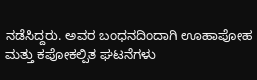ನಡೆಸಿದ್ದರು. ಅವರ ಬಂಧನದಿಂದಾಗಿ ಊಹಾಪೋಹ ಮತ್ತು ಕಪೋಕಲ್ಪಿತ ಘಟನೆಗಳು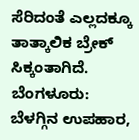ಸೆರಿದಂತೆ ಎಲ್ಲದಕ್ಕೂ ತಾತ್ಕಾಲಿಕ ಬ್ರೇಕ್ ಸಿಕ್ಕಂತಾಗಿದೆ.
ಬೆಂಗಳೂರು: ಬೆಳಗ್ಗಿನ ಉಪಹಾರ,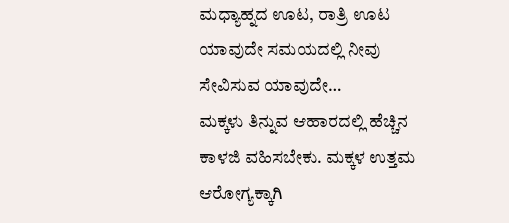ಮಧ್ಯಾಹ್ನದ ಊಟ, ರಾತ್ರಿ ಊಟ ಯಾವುದೇ ಸಮಯದಲ್ಲಿ ನೀವು ಸೇವಿಸುವ ಯಾವುದೇ…
ಮಕ್ಕಳು ತಿನ್ನುವ ಆಹಾರದಲ್ಲಿ ಹೆಚ್ಚಿನ ಕಾಳಜಿ ವಹಿಸಬೇಕು. ಮಕ್ಕಳ ಉತ್ತಮ ಆರೋಗ್ಯಕ್ಕಾಗಿ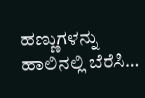ಹಣ್ಣುಗಳನ್ನು ಹಾಲಿನಲ್ಲಿ ಬೆರೆಸಿ…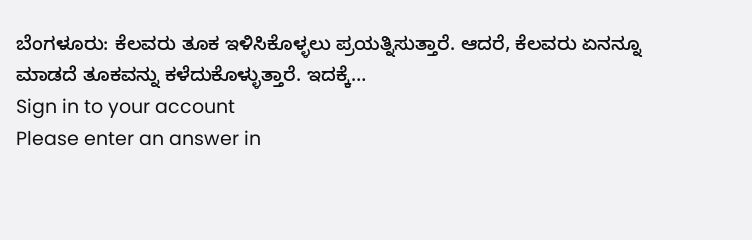ಬೆಂಗಳೂರು: ಕೆಲವರು ತೂಕ ಇಳಿಸಿಕೊಳ್ಳಲು ಪ್ರಯತ್ನಿಸುತ್ತಾರೆ. ಆದರೆ, ಕೆಲವರು ಏನನ್ನೂ ಮಾಡದೆ ತೂಕವನ್ನು ಕಳೆದುಕೊಳ್ಳುತ್ತಾರೆ. ಇದಕ್ಕೆ…
Sign in to your account
Please enter an answer in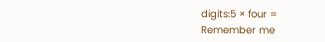digits:5 × four =
Remember me